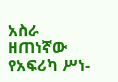አስራ ዘጠነኛው የአፍሪካ ሥነ-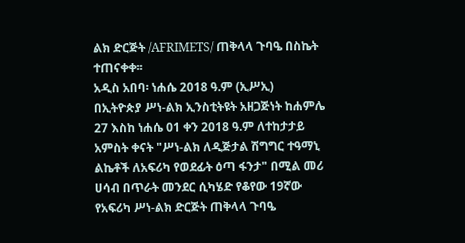ልክ ድርጅት /AFRIMETS/ ጠቅላላ ጉባዔ በስኬት ተጠናቀቀ፡፡
አዲስ አበባ፡ ነሐሴ 2018 ዓ.ም (ኢሥኢ)
በኢትዮጵያ ሥነ-ልክ ኢንስቲትዩት አዘጋጅነት ከሐምሌ 27 እስከ ነሐሴ 01 ቀን 2018 ዓ.ም ለተከታታይ አምስት ቀናት "ሥነ-ልክ ለዲጅታል ሽግግር ተዓማኒ ልኬቶች ለአፍሪካ የወደፊት ዕጣ ፋንታ" በሚል መሪ ሀሳብ በጥራት መንደር ሲካሄድ የቆየው 19ኛው የአፍሪካ ሥነ-ልክ ድርጅት ጠቅላላ ጉባዔ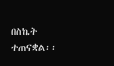በስኬት ተጠናቋል፡፡